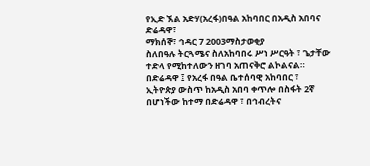የኢድ ኧል አድሃ(አረፋ)በዓል አከባበር በአዲስ አበባና ድሬዳዋ፣
ማክሰኞ፣ ኅዳር 7 2003ማስታወቂያ
ስለበዓሉ ትርጓሜና ስለአከባበሩ ሥነ ሥርዓት ፣ ጌታቸው ተድላ የሚከተለውን ዘገባ አጠናቅሮ ልኮልናል።
በድሬዳዋ ፤ የአረፋ በዓል ቤተሰባዊ አከባበር ፣
ኢትዮጵያ ውስጥ ከአዲስ አበባ ቀጥሎ በስፋት 2ኛ በሆነችው ከተማ በድሬዳዋ ፣ በኅብረትና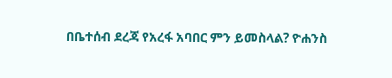በቤተሰብ ደረጃ የአረፋ አባበር ምን ይመስላል? ዮሐንስ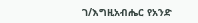ገ/እግዚአብሔር የአንድ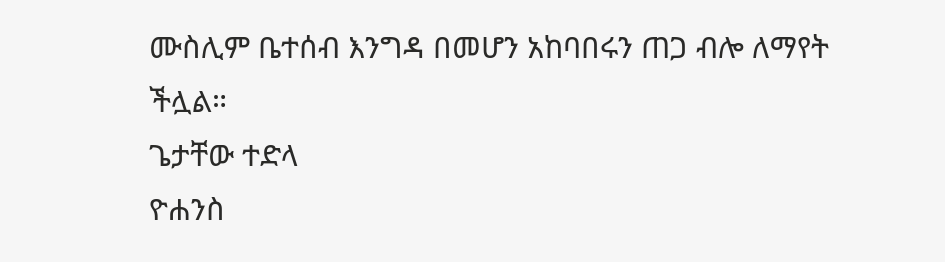ሙስሊም ቤተሰብ እንግዳ በመሆን አከባበሩን ጠጋ ብሎ ለማየት ችሏል።
ጌታቸው ተድላ
ዮሐንስ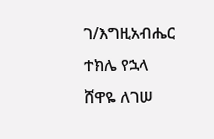ገ/እግዚአብሔር
ተክሌ የኋላ
ሸዋዬ ለገሠ